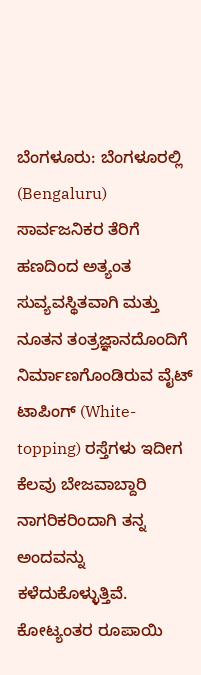ಬೆಂಗಳೂರು: ಬೆಂಗಳೂರಲ್ಲಿ (Bengaluru) ಸಾರ್ವಜನಿಕರ ತೆರಿಗೆ ಹಣದಿಂದ ಅತ್ಯಂತ ಸುವ್ಯವಸ್ಥಿತವಾಗಿ ಮತ್ತು ನೂತನ ತಂತ್ರಜ್ಞಾನದೊಂದಿಗೆ ನಿರ್ಮಾಣಗೊಂಡಿರುವ ವೈಟ್ ಟಾಪಿಂಗ್ (White-topping) ರಸ್ತೆಗಳು ಇದೀಗ ಕೆಲವು ಬೇಜವಾಬ್ದಾರಿ ನಾಗರಿಕರಿಂದಾಗಿ ತನ್ನ ಅಂದವನ್ನು ಕಳೆದುಕೊಳ್ಳುತ್ತಿವೆ.
ಕೋಟ್ಯಂತರ ರೂಪಾಯಿ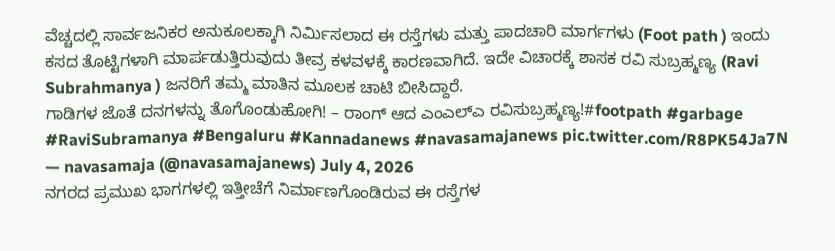ವೆಚ್ಚದಲ್ಲಿ ಸಾರ್ವಜನಿಕರ ಅನುಕೂಲಕ್ಕಾಗಿ ನಿರ್ಮಿಸಲಾದ ಈ ರಸ್ತೆಗಳು ಮತ್ತು ಪಾದಚಾರಿ ಮಾರ್ಗಗಳು (Foot path ) ಇಂದು ಕಸದ ತೊಟ್ಟಿಗಳಾಗಿ ಮಾರ್ಪಡುತ್ತಿರುವುದು ತೀವ್ರ ಕಳವಳಕ್ಕೆ ಕಾರಣವಾಗಿದೆ. ಇದೇ ವಿಚಾರಕ್ಕೆ ಶಾಸಕ ರವಿ ಸುಬ್ರಹ್ಮಣ್ಯ (Ravi Subrahmanya ) ಜನರಿಗೆ ತಮ್ಮ ಮಾತಿನ ಮೂಲಕ ಚಾಟಿ ಬೀಸಿದ್ದಾರೆ.
ಗಾಡಿಗಳ ಜೊತೆ ದನಗಳನ್ನು ತೊಗೊಂಡುಹೋಗಿ! – ರಾಂಗ್ ಆದ ಎಂಎಲ್ಎ ರವಿಸುಬ್ರಹ್ಮಣ್ಯ!#footpath #garbage #RaviSubramanya #Bengaluru #Kannadanews #navasamajanews pic.twitter.com/R8PK54Ja7N
— navasamaja (@navasamajanews) July 4, 2026
ನಗರದ ಪ್ರಮುಖ ಭಾಗಗಳಲ್ಲಿ ಇತ್ತೀಚೆಗೆ ನಿರ್ಮಾಣಗೊಂಡಿರುವ ಈ ರಸ್ತೆಗಳ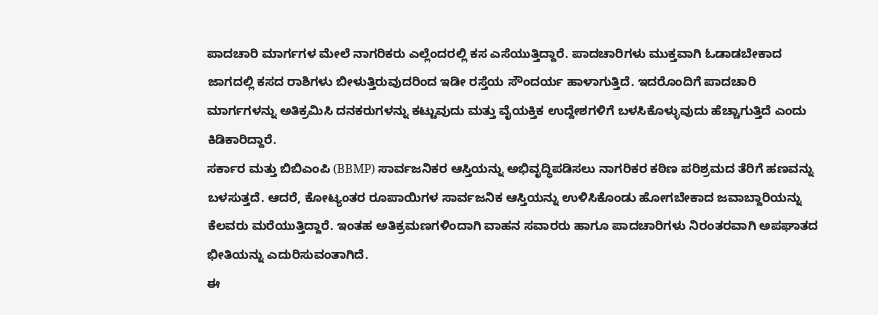ಪಾದಚಾರಿ ಮಾರ್ಗಗಳ ಮೇಲೆ ನಾಗರಿಕರು ಎಲ್ಲೆಂದರಲ್ಲಿ ಕಸ ಎಸೆಯುತ್ತಿದ್ದಾರೆ. ಪಾದಚಾರಿಗಳು ಮುಕ್ತವಾಗಿ ಓಡಾಡಬೇಕಾದ ಜಾಗದಲ್ಲಿ ಕಸದ ರಾಶಿಗಳು ಬೀಳುತ್ತಿರುವುದರಿಂದ ಇಡೀ ರಸ್ತೆಯ ಸೌಂದರ್ಯ ಹಾಳಾಗುತ್ತಿದೆ. ಇದರೊಂದಿಗೆ ಪಾದಚಾರಿ ಮಾರ್ಗಗಳನ್ನು ಅತಿಕ್ರಮಿಸಿ ದನಕರುಗಳನ್ನು ಕಟ್ಟುವುದು ಮತ್ತು ವೈಯಕ್ತಿಕ ಉದ್ದೇಶಗಳಿಗೆ ಬಳಸಿಕೊಳ್ಳುವುದು ಹೆಚ್ಚಾಗುತ್ತಿದೆ ಎಂದು ಕಿಡಿಕಾರಿದ್ದಾರೆ.
ಸರ್ಕಾರ ಮತ್ತು ಬಿಬಿಎಂಪಿ (BBMP) ಸಾರ್ವಜನಿಕರ ಆಸ್ತಿಯನ್ನು ಅಭಿವೃದ್ಧಿಪಡಿಸಲು ನಾಗರಿಕರ ಕಠಿಣ ಪರಿಶ್ರಮದ ತೆರಿಗೆ ಹಣವನ್ನು ಬಳಸುತ್ತದೆ. ಆದರೆ, ಕೋಟ್ಯಂತರ ರೂಪಾಯಿಗಳ ಸಾರ್ವಜನಿಕ ಆಸ್ತಿಯನ್ನು ಉಳಿಸಿಕೊಂಡು ಹೋಗಬೇಕಾದ ಜವಾಬ್ದಾರಿಯನ್ನು ಕೆಲವರು ಮರೆಯುತ್ತಿದ್ದಾರೆ. ಇಂತಹ ಅತಿಕ್ರಮಣಗಳಿಂದಾಗಿ ವಾಹನ ಸವಾರರು ಹಾಗೂ ಪಾದಚಾರಿಗಳು ನಿರಂತರವಾಗಿ ಅಪಘಾತದ ಭೀತಿಯನ್ನು ಎದುರಿಸುವಂತಾಗಿದೆ.
ಈ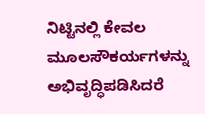ನಿಟ್ಟಿನಲ್ಲಿ ಕೇವಲ ಮೂಲಸೌಕರ್ಯಗಳನ್ನು ಅಭಿವೃದ್ಧಿಪಡಿಸಿದರೆ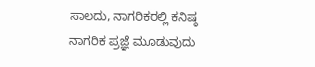ಸಾಲದು, ನಾಗರಿಕರಲ್ಲಿ ಕನಿಷ್ಠ ನಾಗರಿಕ ಪ್ರಜ್ಞೆ ಮೂಡುವುದು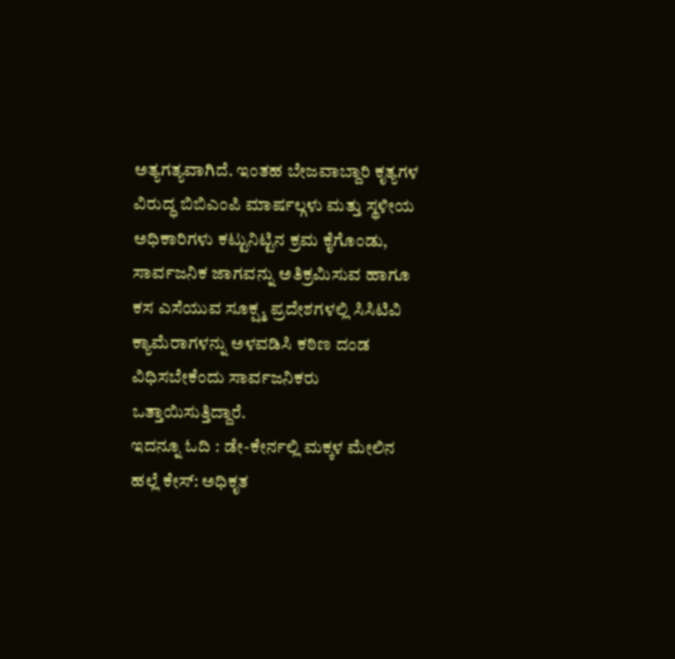ಅತ್ಯಗತ್ಯವಾಗಿದೆ. ಇಂತಹ ಬೇಜವಾಬ್ದಾರಿ ಕೃತ್ಯಗಳ ವಿರುದ್ಧ ಬಿಬಿಎಂಪಿ ಮಾರ್ಷಲ್ಗಳು ಮತ್ತು ಸ್ಥಳೀಯ ಅಧಿಕಾರಿಗಳು ಕಟ್ಟುನಿಟ್ಟಿನ ಕ್ರಮ ಕೈಗೊಂಡು, ಸಾರ್ವಜನಿಕ ಜಾಗವನ್ನು ಅತಿಕ್ರಮಿಸುವ ಹಾಗೂ ಕಸ ಎಸೆಯುವ ಸೂಕ್ಷ್ಮ ಪ್ರದೇಶಗಳಲ್ಲಿ ಸಿಸಿಟಿವಿ ಕ್ಯಾಮೆರಾಗಳನ್ನು ಅಳವಡಿಸಿ ಕಠಿಣ ದಂಡ ವಿಧಿಸಬೇಕೆಂದು ಸಾರ್ವಜನಿಕರು ಒತ್ತಾಯಿಸುತ್ತಿದ್ದಾರೆ.
ಇದನ್ನೂ ಓದಿ : ಡೇ-ಕೇರ್ನಲ್ಲಿ ಮಕ್ಕಳ ಮೇಲಿನ ಹಲ್ಲೆ ಕೇಸ್: ಅಧಿಕೃತ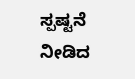ಸ್ಪಷ್ಟನೆ ನೀಡಿದ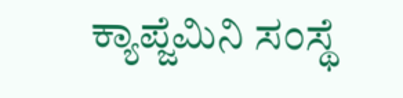ಕ್ಯಾಪ್ಜೆಮಿನಿ ಸಂಸ್ಥೆ